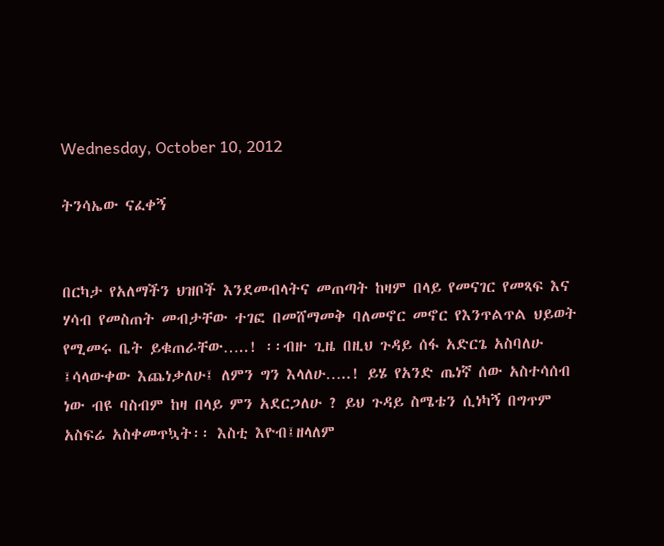Wednesday, October 10, 2012

ትንሳኤው ናፈቀኝ


በርካታ የአለማችን ህዝቦች እንደመብላትና መጠጣት ከዛም በላይ የመናገር የመጻፍ እና ሃሳብ የመስጠት መብታቸው ተገፎ በመሸማመቅ ባለመኖር መኖር የእንጥልጥል ህይወት የሚመሩ ቤት ይቁጠራቸው…..! ፡፡ብዙ ጊዜ በዚህ ጉዳይ ሰፋ አድርጌ አስባለሁ ፤ሳላውቀው እጨነቃለሁ፤ ለምን ግን እላለሁ…..! ይሄ የአንድ ጤነኛ ሰው አስተሳሰብ ነው ብዩ ባስብም ከዛ በላይ ምን አደርጋለሁ ? ይህ ጉዳይ ስሜቴን ሲነካኝ በግጥም አስፍሬ አስቀመጥኳት፡፡ እስቲ እዮብ፤ዘላለም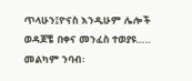ጥላሁን፤ዮናስ እንዲሁም ሌሎች ወዳጆቼ በቀና መንፈስ ተወያዩ….. መልካም ንባብ፡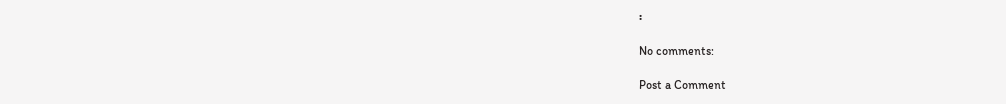፡

No comments:

Post a Comment